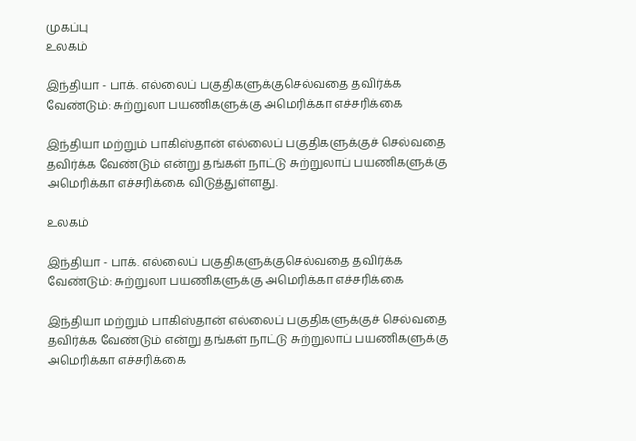முகப்பு
உலகம்

இந்தியா - பாக். எல்லைப் பகுதிகளுக்குசெல்வதை தவிர்க்க வேண்டும்: சுற்றுலா பயணிகளுக்கு அமெரிக்கா எச்சரிக்கை

இந்தியா மற்றும் பாகிஸ்தான் எல்லைப் பகுதிகளுக்குச் செல்வதை தவிர்க்க வேண்டும் என்று தங்கள் நாட்டு சுற்றுலாப் பயணிகளுக்கு அமெரிக்கா எச்சரிக்கை விடுத்துள்ளது.

உலகம்

இந்தியா - பாக். எல்லைப் பகுதிகளுக்குசெல்வதை தவிர்க்க வேண்டும்: சுற்றுலா பயணிகளுக்கு அமெரிக்கா எச்சரிக்கை

இந்தியா மற்றும் பாகிஸ்தான் எல்லைப் பகுதிகளுக்குச் செல்வதை தவிர்க்க வேண்டும் என்று தங்கள் நாட்டு சுற்றுலாப் பயணிகளுக்கு அமெரிக்கா எச்சரிக்கை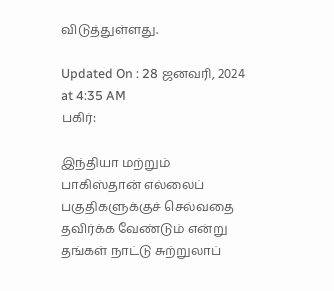விடுத்துள்ளது.

Updated On : 28 ஜனவரி, 2024 at 4:35 AM
பகிர்:

இந்தியா மற்றும் பாகிஸ்தான் எல்லைப் பகுதிகளுக்குச் செல்வதை தவிர்க்க வேண்டும் என்று தங்கள் நாட்டு சுற்றுலாப்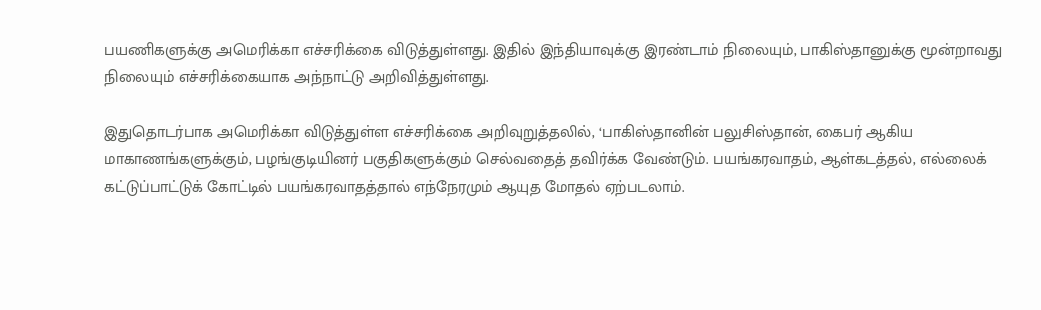பயணிகளுக்கு அமெரிக்கா எச்சரிக்கை விடுத்துள்ளது. இதில் இந்தியாவுக்கு இரண்டாம் நிலையும், பாகிஸ்தானுக்கு மூன்றாவது நிலையும் எச்சரிக்கையாக அந்நாட்டு அறிவித்துள்ளது.

இதுதொடர்பாக அமெரிக்கா விடுத்துள்ள எச்சரிக்கை அறிவுறுத்தலில், ‘பாகிஸ்தானின் பலுசிஸ்தான், கைபர் ஆகிய மாகாணங்களுக்கும், பழங்குடியினர் பகுதிகளுக்கும் செல்வதைத் தவிர்க்க வேண்டும். பயங்கரவாதம், ஆள்கடத்தல், எல்லைக் கட்டுப்பாட்டுக் கோட்டில் பயங்கரவாதத்தால் எந்நேரமும் ஆயுத மோதல் ஏற்படலாம்.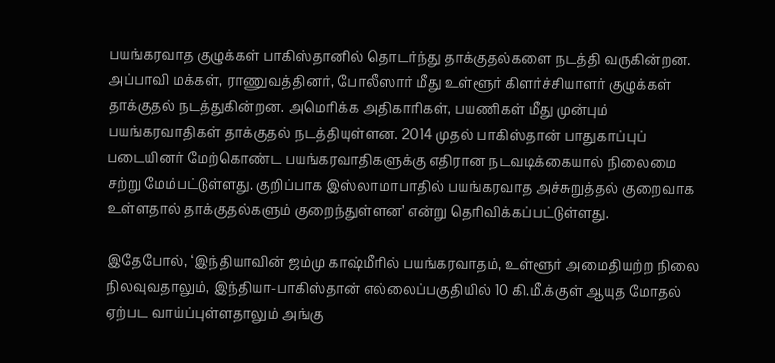பயங்கரவாத குழுக்கள் பாகிஸ்தானில் தொடர்ந்து தாக்குதல்களை நடத்தி வருகின்றன. அப்பாவி மக்கள், ராணுவத்தினர், போலீஸார் மீது உள்ளூர் கிளர்ச்சியாளர் குழுக்கள் தாக்குதல் நடத்துகின்றன. அமெரிக்க அதிகாரிகள், பயணிகள் மீது முன்பும் பயங்கரவாதிகள் தாக்குதல் நடத்தியுள்ளன. 2014 முதல் பாகிஸ்தான் பாதுகாப்புப் படையினர் மேற்கொண்ட பயங்கரவாதிகளுக்கு எதிரான நடவடிக்கையால் நிலைமை சற்று மேம்பட்டுள்ளது. குறிப்பாக இஸ்லாமாபாதில் பயங்கரவாத அச்சுறுத்தல் குறைவாக உள்ளதால் தாக்குதல்களும் குறைந்துள்ளன’ என்று தெரிவிக்கப்பட்டுள்ளது.

இதேபோல், ‘இந்தியாவின் ஜம்மு காஷ்மீரில் பயங்கரவாதம், உள்ளூர் அமைதியற்ற நிலை நிலவுவதாலும், இந்தியா-பாகிஸ்தான் எல்லைப்பகுதியில் 10 கி.மீ.க்குள் ஆயுத மோதல் ஏற்பட வாய்ப்புள்ளதாலும் அங்கு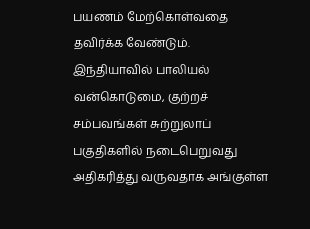பயணம் மேற்கொள்வதை தவிர்க்க வேண்டும். இந்தியாவில் பாலியல் வன்கொடுமை, குற்றச் சம்பவங்கள் சுற்றுலாப் பகுதிகளில் நடைபெறுவது அதிகரித்து வருவதாக அங்குள்ள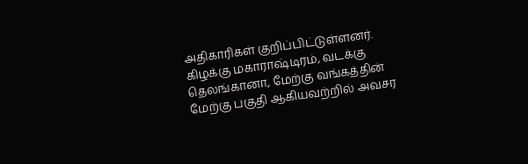அதிகாரிகள் குறிப்பிட்டுள்ளனர். கிழக்கு மகாராஷ்டிரம், வடக்கு தெலங்கானா, மேற்கு வங்கத்தின் மேற்கு பகுதி ஆகியவற்றில் அவசர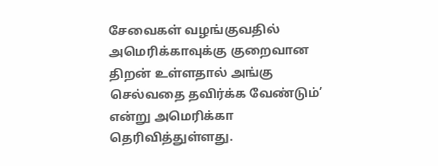சேவைகள் வழங்குவதில் அமெரிக்காவுக்கு குறைவான திறன் உள்ளதால் அங்கு செல்வதை தவிர்க்க வேண்டும்’ என்று அமெரிக்கா தெரிவித்துள்ளது.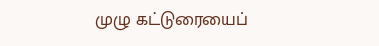முழு கட்டுரையைப்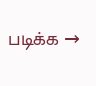படிக்க →